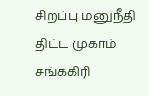சிறப்பு மனுநீதி திட்ட முகாம்
சங்ககிரி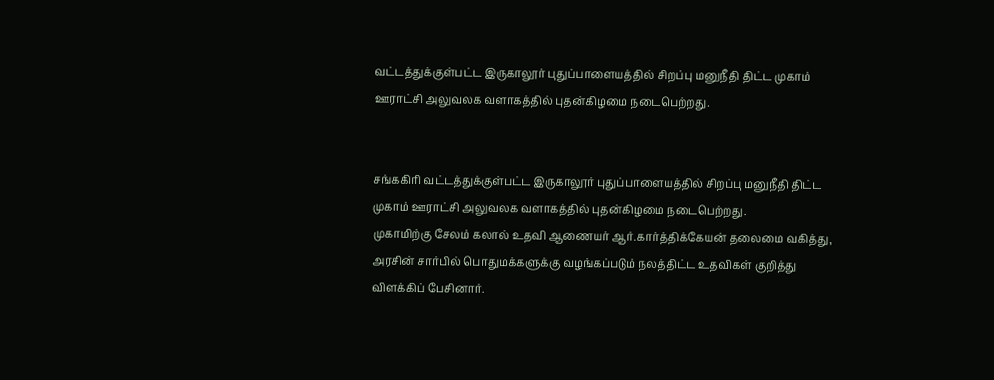வட்டத்துக்குள்பட்ட இருகாலூர் புதுப்பாளையத்தில் சிறப்பு மனுநீதி திட்ட முகாம் ஊராட்சி அலுவலக வளாகத்தில் புதன்கிழமை நடைபெற்றது.


சங்ககிரி வட்டத்துக்குள்பட்ட இருகாலூர் புதுப்பாளையத்தில் சிறப்பு மனுநீதி திட்ட முகாம் ஊராட்சி அலுவலக வளாகத்தில் புதன்கிழமை நடைபெற்றது.
முகாமிற்கு சேலம் கலால் உதவி ஆணையர் ஆர்.கார்த்திக்கேயன் தலைமை வகித்து, அரசின் சார்பில் பொதுமக்களுக்கு வழங்கப்படும் நலத்திட்ட உதவிகள் குறித்து விளக்கிப் பேசினார்.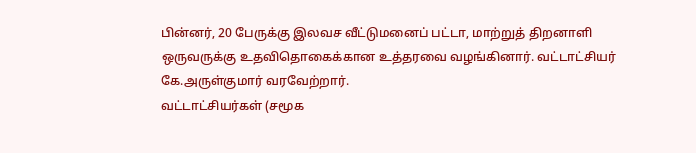பின்னர், 20 பேருக்கு இலவச வீட்டுமனைப் பட்டா, மாற்றுத் திறனாளி ஒருவருக்கு உதவிதொகைக்கான உத்தரவை வழங்கினார். வட்டாட்சியர் கே.அருள்குமார் வரவேற்றார்.
வட்டாட்சியர்கள் (சமூக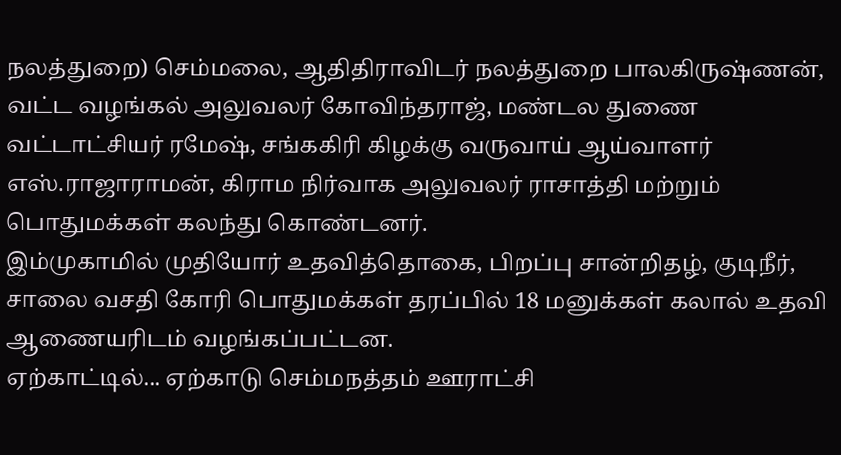நலத்துறை) செம்மலை, ஆதிதிராவிடர் நலத்துறை பாலகிருஷ்ணன், வட்ட வழங்கல் அலுவலர் கோவிந்தராஜ், மண்டல துணை வட்டாட்சியர் ரமேஷ், சங்ககிரி கிழக்கு வருவாய் ஆய்வாளர் எஸ்.ராஜாராமன், கிராம நிர்வாக அலுவலர் ராசாத்தி மற்றும் பொதுமக்கள் கலந்து கொண்டனர்.
இம்முகாமில் முதியோர் உதவித்தொகை, பிறப்பு சான்றிதழ், குடிநீர், சாலை வசதி கோரி பொதுமக்கள் தரப்பில் 18 மனுக்கள் கலால் உதவி ஆணையரிடம் வழங்கப்பட்டன.
ஏற்காட்டில்... ஏற்காடு செம்மநத்தம் ஊராட்சி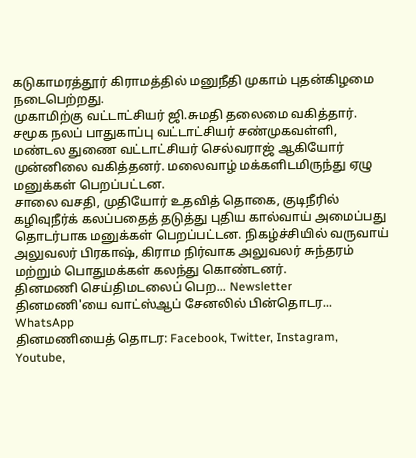கடுகாமரத்தூர் கிராமத்தில் மனுநீதி முகாம் புதன்கிழமை நடைபெற்றது.
முகாமிற்கு வட்டாட்சியர் ஜி.சுமதி தலைமை வகித்தார். சமூக நலப் பாதுகாப்பு வட்டாட்சியர் சண்முகவள்ளி, மண்டல துணை வட்டாட்சியர் செல்வராஜ் ஆகியோர் முன்னிலை வகித்தனர். மலைவாழ் மக்களிடமிருந்து ஏழு மனுக்கள் பெறப்பட்டன.
சாலை வசதி, முதியோர் உதவித் தொகை, குடிநீரில் கழிவுநீர்க் கலப்பதைத் தடுத்து புதிய கால்வாய் அமைப்பது தொடர்பாக மனுக்கள் பெறப்பட்டன. நிகழ்ச்சியில் வருவாய் அலுவலர் பிரகாஷ், கிராம நிர்வாக அலுவலர் சுந்தரம் மற்றும் பொதுமக்கள் கலந்து கொண்டனர்.
தினமணி செய்திமடலைப் பெற... Newsletter
தினமணி'யை வாட்ஸ்ஆப் சேனலில் பின்தொடர... WhatsApp
தினமணியைத் தொடர: Facebook, Twitter, Instagram, Youtube,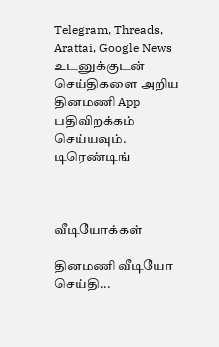Telegram, Threads, Arattai, Google News
உடனுக்குடன் செய்திகளை அறிய தினமணி App பதிவிறக்கம் செய்யவும்.
டிரெண்டிங்



வீடியோக்கள்

தினமணி வீடியோ செய்தி...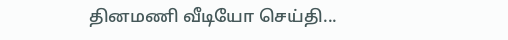தினமணி வீடியோ செய்தி...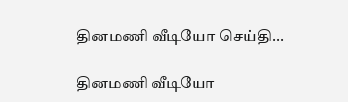தினமணி வீடியோ செய்தி...

தினமணி வீடியோ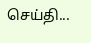செய்தி...